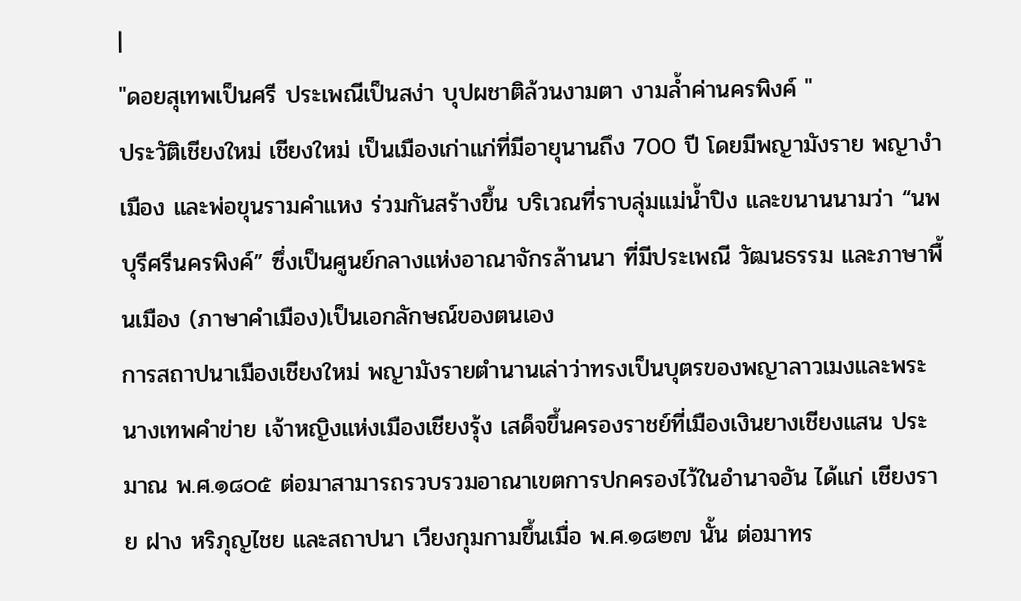|
"ดอยสุเทพเป็นศรี ประเพณีเป็นสง่า บุปผชาติล้วนงามตา งามล้ำค่านครพิงค์ "
ประวัติเชียงใหม่ เชียงใหม่ เป็นเมืองเก่าแก่ที่มีอายุนานถึง 700 ปี โดยมีพญามังราย พญางำเมือง และพ่อขุนรามคำแหง ร่วมกันสร้างขึ้น บริเวณที่ราบลุ่มแม่น้ำปิง และขนานนามว่า “นพบุรีศรีนครพิงค์” ซึ่งเป็นศูนย์กลางแห่งอาณาจักรล้านนา ที่มีประเพณี วัฒนธรรม และภาษาพื้นเมือง (ภาษาคำเมือง)เป็นเอกลักษณ์ของตนเอง
การสถาปนาเมืองเชียงใหม่ พญามังรายตำนานเล่าว่าทรงเป็นบุตรของพญาลาวเมงและพระนางเทพคำข่าย เจ้าหญิงแห่งเมืองเชียงรุ้ง เสด็จขึ้นครองราชย์ที่เมืองเงินยางเชียงแสน ประมาณ พ.ศ.๑๘๐๕ ต่อมาสามารถรวบรวมอาณาเขตการปกครองไว้ในอำนาจอัน ได้แก่ เชียงราย ฝาง หริภุญไชย และสถาปนา เวียงกุมกามขึ้นเมื่อ พ.ศ.๑๘๒๗ นั้น ต่อมาทร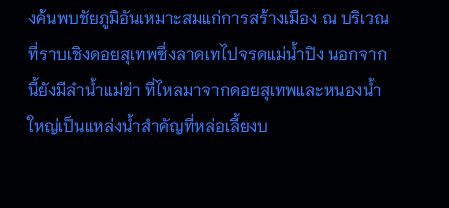งค้นพบชัยภูมิอันเหมาะสมแก่การสร้างเมือง ณ บริเวณที่ราบเชิงดอยสุเทพซึ่งลาดเทไปจรดแม่น้ำปิง นอกจากนี้ยังมีลำน้ำแม่ข่า ที่ไหลมาจากดอยสุเทพและหนองน้ำใหญ่เป็นแหล่งน้ำสำคัญที่หล่อเลี้ยงบ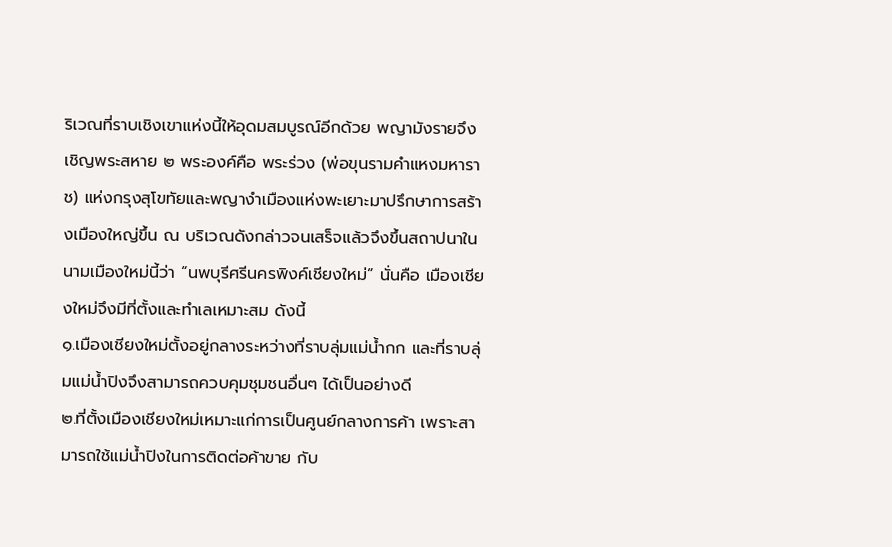ริเวณที่ราบเชิงเขาแห่งนี้ให้อุดมสมบูรณ์อีกด้วย พญามังรายจึงเชิญพระสหาย ๒ พระองค์คือ พระร่วง (พ่อขุนรามคำแหงมหาราช) แห่งกรุงสุโขทัยและพญางำเมืองแห่งพะเยาะมาปรึกษาการสร้างเมืองใหญ่ขึ้น ณ บริเวณดังกล่าวจนเสร็จแล้วจึงขึ้นสถาปนาในนามเมืองใหม่นี้ว่า “นพบุรีศรีนครพิงค์เชียงใหม่” นั่นคือ เมืองเชียงใหม่จึงมีที่ตั้งและทำเลเหมาะสม ดังนี้
๑.เมืองเชียงใหม่ตั้งอยู่กลางระหว่างที่ราบลุ่มแม่น้ำกก และที่ราบลุ่มแม่น้ำปิงจึงสามารถควบคุมชุมชนอื่นๆ ได้เป็นอย่างดี
๒.ที่ตั้งเมืองเชียงใหม่เหมาะแก่การเป็นศูนย์กลางการค้า เพราะสามารถใช้แม่น้ำปิงในการติดต่อค้าขาย กับ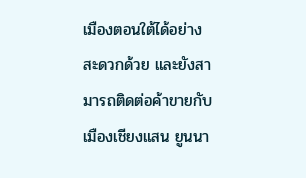เมืองตอนใต้ได้อย่างสะดวกด้วย และยังสามารถติดต่อค้าขายกับเมืองเชียงแสน ยูนนา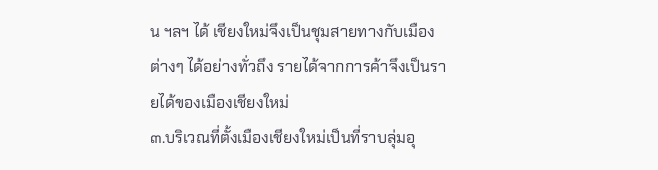น ฯลฯ ได้ เชียงใหม่จึงเป็นชุมสายทางกับเมืองต่างๆ ได้อย่างทั่วถึง รายได้จากการค้าจึงเป็นรายได้ของเมืองเชียงใหม่
๓.บริเวณที่ตั้งเมืองเชียงใหม่เป็นที่ราบลุ่มอุ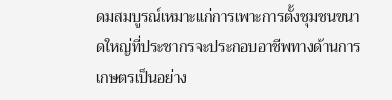ดมสมบูรณ์เหมาะแก่การเพาะการตั้งชุมชนขนาดใหญ่ที่ประชากรจะประกอบอาชีพทางด้านการเกษตรเป็นอย่าง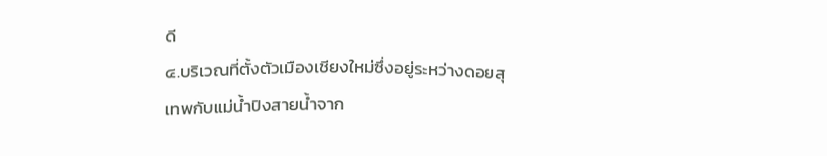ดี
๔.บริเวณที่ตั้งตัวเมืองเชียงใหม่ซึ่งอยู่ระหว่างดอยสุเทพกับแม่น้ำปิงสายน้ำจาก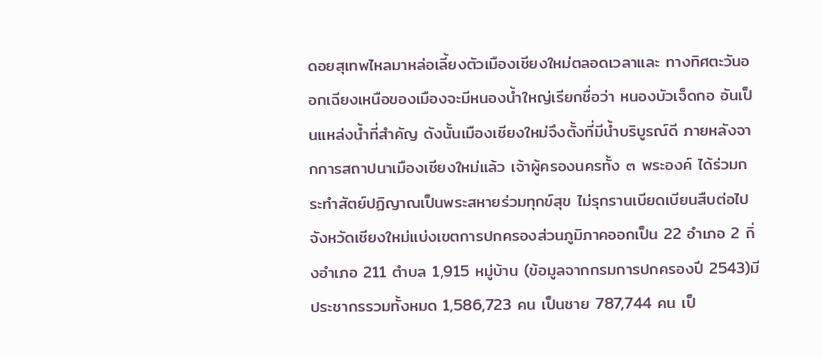ดอยสุเทพไหลมาหล่อเลี้ยงตัวเมืองเชียงใหม่ตลอดเวลาและ ทางทิศตะวันออกเฉียงเหนือของเมืองจะมีหนองน้ำใหญ่เรียกชื่อว่า หนองบัวเจ็ดกอ อันเป็นแหล่งน้ำที่สำคัญ ดังนั้นเมืองเชียงใหม่จึงตั้งที่มีน้ำบริบูรณ์ดี ภายหลังจากการสถาปนาเมืองเชียงใหม่แล้ว เจ้าผู้ครองนครทั้ง ๓ พระองค์ ได้ร่วมกระทำสัตย์ปฏิญาณเป็นพระสหายร่วมทุกข์สุข ไม่รุกรานเบียดเบียนสืบต่อไป
จังหวัดเชียงใหม่แบ่งเขตการปกครองส่วนภูมิภาคออกเป็น 22 อำเภอ 2 กิ่งอำเภอ 211 ตำบล 1,915 หมู่บ้าน (ข้อมูลจากกรมการปกครองปี 2543)มีประชากรรวมทั้งหมด 1,586,723 คน เป็นชาย 787,744 คน เป็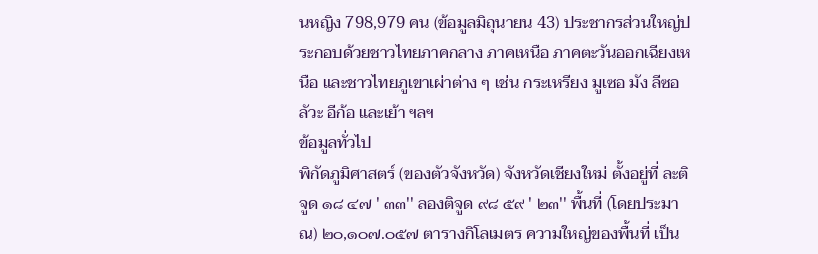นหญิง 798,979 คน (ข้อมูลมิถุนายน 43) ประชากรส่วนใหญ่ประกอบด้วยชาวไทยภาคกลาง ภาคเหนือ ภาคตะวันออกเฉียงเหนือ และชาวไทยภูเขาเผ่าต่าง ๆ เช่น กระเหรียง มูเซอ มัง ลีซอ ลัวะ อีก้อ และเย้า ฯลฯ
ข้อมูลทั่วไป
พิกัดภูมิศาสตร์ (ของตัวจังหวัด) จังหวัดเชียงใหม่ ตั้งอยู่ที่ ละติจูด ๑๘ ๔๗ ' ๓๓'' ลองติจูด ๙๘ ๕๙ ' ๒๓'' พื้นที่ (โดยประมาณ) ๒๐,๑๐๗.๐๕๗ ตารางกิโลเมตร ความใหญ่ของพื้นที่ เป็น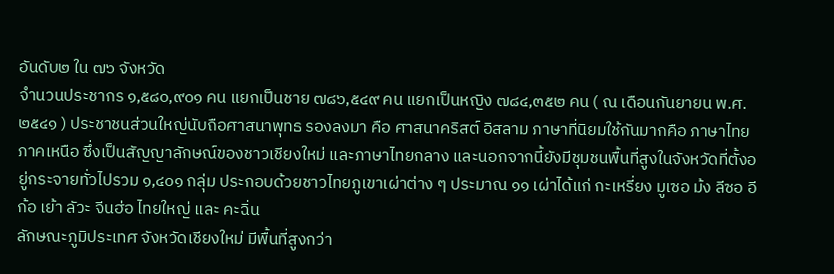อันดับ๒ ใน ๗๖ จังหวัด
จำนวนประชากร ๑,๕๘๐,๙๐๑ คน แยกเป็นชาย ๗๘๖,๕๔๙ คน แยกเป็นหญิง ๗๘๔,๓๕๒ คน ( ณ เดือนกันยายน พ.ศ. ๒๕๔๑ ) ประชาชนส่วนใหญ่นับถือศาสนาพุทธ รองลงมา คือ ศาสนาคริสต์ อิสลาม ภาษาที่นิยมใช้กันมากคือ ภาษาไทยภาคเหนือ ซึ่งเป็นสัญญาลักษณ์ของชาวเชียงใหม่ และภาษาไทยกลาง และนอกจากนี้ยังมีชุมชนพื้นที่สูงในจังหวัดที่ตั้งอยู่กระจายทั่วไปรวม ๑,๔๐๑ กลุ่ม ประกอบด้วยชาวไทยภูเขาเผ่าต่าง ๆ ประมาณ ๑๑ เผ่าได้แก่ กะเหรี่ยง มูเซอ ม้ง ลีซอ อีก้อ เย้า ลัวะ จีนฮ่อ ไทยใหญ่ และ คะฉิ่น
ลักษณะภูมิประเทศ จังหวัดเชียงใหม่ มีพื้นที่สูงกว่า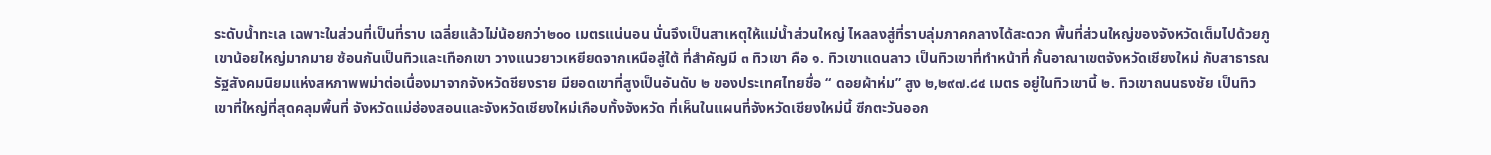ระดับน้ำทะเล เฉพาะในส่วนที่เป็นที่ราบ เฉลี่ยแล้วไม่น้อยกว่า๒๐๐ เมตรแน่นอน นั่นจึงเป็นสาเหตุให้แม่น้ำส่วนใหญ่ ไหลลงสู่ที่ราบลุ่มภาคกลางได้สะดวก พื้นที่ส่วนใหญ่ของจังหวัดเต็มไปด้วยภูเขาน้อยใหญ่มากมาย ซ้อนกันเป็นทิวและเทือกเขา วางแนวยาวเหยียดจากเหนือสู่ใต้ ที่สำคัญมี ๓ ทิวเขา คือ ๑. ทิวเขาแดนลาว เป็นทิวเขาที่ทำหน้าที่ กั้นอาณาเขตจังหวัดเชียงใหม่ กับสาธารณรัฐสังคมนิยมแห่งสหภาพพม่าต่อเนื่องมาจากจังหวัดชียงราย มียอดเขาที่สูงเป็นอันดับ ๒ ของประเทศไทยชื่อ “ ดอยผ้าห่ม” สูง ๒,๒๙๗.๘๔ เมตร อยู่ในทิวเขานี้ ๒. ทิวเขาถนนธงชัย เป็นทิวเขาที่ใหญ่ที่สุดคลุมพื้นที่ จังหวัดแม่ฮ่องสอนและจังหวัดเชียงใหม่เกือบทั้งจังหวัด ที่เห็นในแผนที่จังหวัดเชียงใหม่นี้ ซีกตะวันออก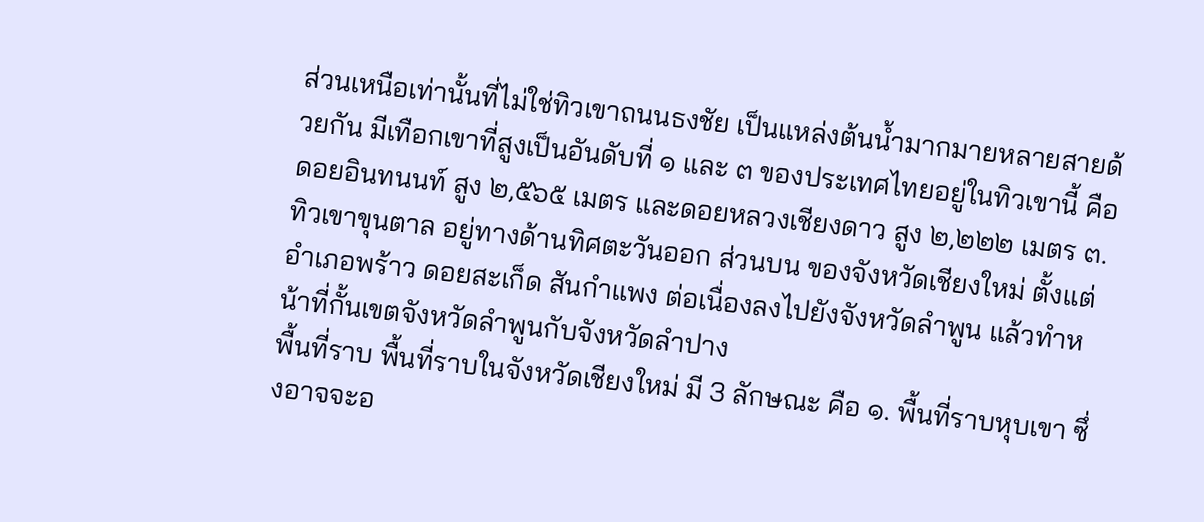ส่วนเหนือเท่านั้นที่ไม่ใช่ทิวเขาถนนธงชัย เป็นแหล่งต้นน้ำมากมายหลายสายด้วยกัน มีเทือกเขาที่สูงเป็นอันดับที่ ๑ และ ๓ ของประเทศไทยอยู่ในทิวเขานี้ คือ ดอยอินทนนท์ สูง ๒,๕๖๕ เมตร และดอยหลวงเชียงดาว สูง ๒,๒๒๒ เมตร ๓.ทิวเขาขุนตาล อยู่ทางด้านทิศตะวันออก ส่วนบน ของจังหวัดเชียงใหม่ ตั้งแต่ อำเภอพร้าว ดอยสะเก็ด สันกำแพง ต่อเนื่องลงไปยังจังหวัดลำพูน แล้วทำหน้าที่กั้นเขตจังหวัดลำพูนกับจังหวัดลำปาง
พื้นที่ราบ พื้นที่ราบในจังหวัดเชียงใหม่ มี 3 ลักษณะ คือ ๑. พื้นที่ราบหุบเขา ซึ่งอาจจะอ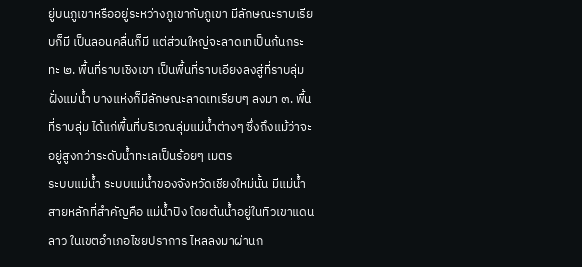ยู่บนภูเขาหรืออยู่ระหว่างภูเขากับภูเขา มีลักษณะราบเรียบก็มี เป็นลอนคลื่นก็มี แต่ส่วนใหญ่จะลาดเทเป็นก้นกระทะ ๒. พื้นที่ราบเชิงเขา เป็นพื้นที่ราบเอียงลงสู่ที่ราบลุ่มฝั่งแม่น้ำ บางแห่งก็มีลักษณะลาดเทเรียบๆ ลงมา ๓. พื้นที่ราบลุ่ม ได้แก่พื้นที่บริเวณลุ่มแม่น้ำต่างๆ ซึ่งถึงแม้ว่าจะอยู่สูงกว่าระดับน้ำทะเลเป็นร้อยๆ เมตร
ระบบแม่น้ำ ระบบแม่น้ำของจังหวัดเชียงใหม่นั้น มีแม่น้ำสายหลักที่สำคัญคือ แม่น้ำปิง โดยต้นน้ำอยู่ในทิวเขาแดนลาว ในเขตอำเภอไชยปราการ ไหลลงมาผ่านก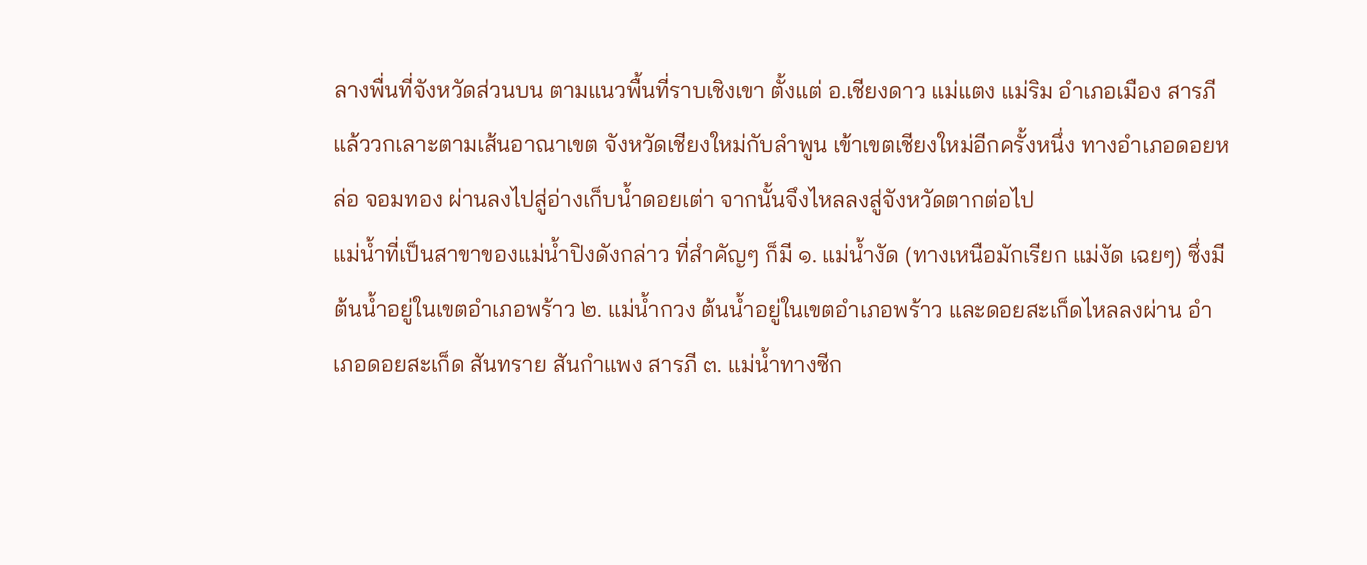ลางพื่นที่จังหวัดส่วนบน ตามแนวพื้นที่ราบเชิงเขา ตั้งแต่ อ.เชียงดาว แม่แตง แม่ริม อำเภอเมือง สารภี แล้ววกเลาะตามเส้นอาณาเขต จังหวัดเชียงใหม่กับลำพูน เข้าเขตเชียงใหม่อีกครั้งหนึ่ง ทางอำเภอดอยหล่อ จอมทอง ผ่านลงไปสู่อ่างเก็บน้ำดอยเต่า จากนั้นจึงไหลลงสู่จังหวัดตากต่อไป
แม่น้ำที่เป็นสาขาของแม่น้ำปิงดังกล่าว ที่สำคัญๆ ก็มี ๑. แม่น้ำงัด (ทางเหนือมักเรียก แม่งัด เฉยๆ) ซึ่งมีต้นน้ำอยู่ในเขตอำเภอพร้าว ๒. แม่น้ำกวง ต้นน้ำอยู่ในเขตอำเภอพร้าว และดอยสะเก็ดไหลลงผ่าน อำเภอดอยสะเก็ด สันทราย สันกำแพง สารภี ๓. แม่น้ำทางซีก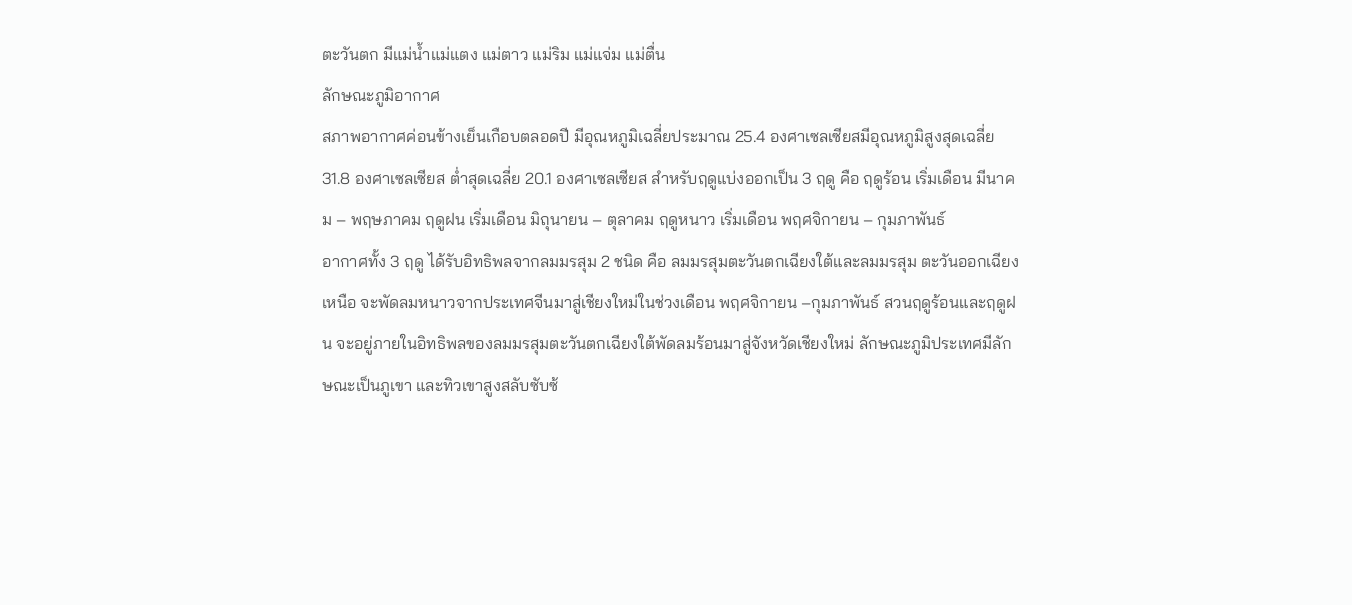ตะวันตก มีแม่น้ำแม่แตง แม่ตาว แม่ริม แม่แจ่ม แม่ตื่น
ลักษณะภูมิอากาศ
สภาพอากาศค่อนข้างเย็นเกือบตลอดปี มีอุณหภูมิเฉลี่ยประมาณ 25.4 องศาเซลเซียสมีอุณหภูมิสูงสุดเฉลี่ย 31.8 องศาเซลเซียส ต่ำสุดเฉลี่ย 20.1 องศาเซลเซียส สำหรับฤดูแบ่งออกเป็น 3 ฤดู คือ ฤดูร้อน เริ่มเดือน มีนาคม – พฤษภาคม ฤดูฝน เริ่มเดือน มิถุนายน – ตุลาคม ฤดูหนาว เริ่มเดือน พฤศจิกายน – กุมภาพันธ์
อากาศทั้ง 3 ฤดู ได้รับอิทธิพลจากลมมรสุม 2 ชนิด คือ ลมมรสุมตะวันตกเฉียงใต้และลมมรสุม ตะวันออกเฉียงเหนือ จะพัดลมหนาวจากประเทศจีนมาสู่เชียงใหม่ในช่วงเดือน พฤศจิกายน –กุมภาพันธ์ สวนฤดูร้อนและฤดูฝน จะอยู่ภายในอิทธิพลของลมมรสุมตะวันตกเฉียงใต้พัดลมร้อนมาสู่จังหวัดเชียงใหม่ ลักษณะภูมิประเทศมีลักษณะเป็นภูเขา และทิวเขาสูงสลับซับซ้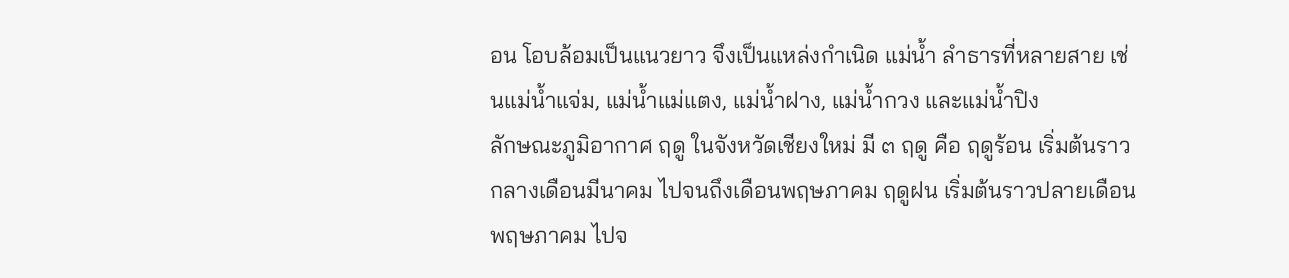อน โอบล้อมเป็นแนวยาว จึงเป็นแหล่งกำเนิด แม่น้ำ ลำธารที่หลายสาย เช่นแม่น้ำแจ่ม, แม่น้ำแม่แตง, แม่น้ำฝาง, แม่น้ำกวง และแม่น้ำปิง
ลักษณะภูมิอากาศ ฤดู ในจังหวัดเชียงใหม่ มี ๓ ฤดู คือ ฤดูร้อน เริ่มต้นราวกลางเดือนมีนาคม ไปจนถึงเดือนพฤษภาคม ฤดูฝน เริ่มต้นราวปลายเดือนพฤษภาคม ไปจ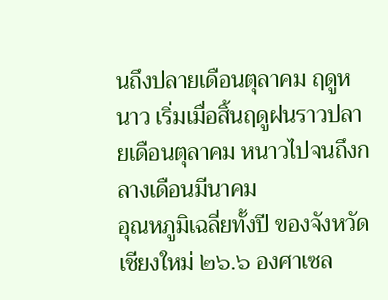นถึงปลายเดือนตุลาคม ฤดูหนาว เริ่มเมื่อสิ้นฤดูฝนราวปลายเดือนตุลาคม หนาวไปจนถึงกลางเดือนมีนาคม
อุณหภูมิเฉลี่ยทั้งปี ของจังหวัดเชียงใหม่ ๒๖.๖ องศาเซล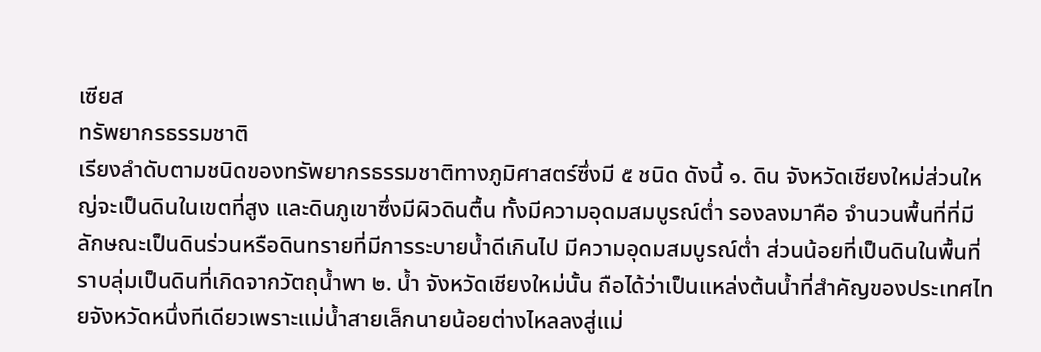เซียส
ทรัพยากรธรรมชาติ
เรียงลำดับตามชนิดของทรัพยากรธรรมชาติทางภูมิศาสตร์ซึ่งมี ๕ ชนิด ดังนี้ ๑. ดิน จังหวัดเชียงใหม่ส่วนใหญ่จะเป็นดินในเขตที่สูง และดินภูเขาซึ่งมีผิวดินตื้น ทั้งมีความอุดมสมบูรณ์ต่ำ รองลงมาคือ จำนวนพื้นที่ที่มีลักษณะเป็นดินร่วนหรือดินทรายที่มีการระบายน้ำดีเกินไป มีความอุดมสมบูรณ์ต่ำ ส่วนน้อยที่เป็นดินในพื้นที่ราบลุ่มเป็นดินที่เกิดจากวัตถุน้ำพา ๒. น้ำ จังหวัดเชียงใหม่นั้น ถือได้ว่าเป็นแหล่งต้นน้ำที่สำคัญของประเทศไทยจังหวัดหนึ่งทีเดียวเพราะแม่น้ำสายเล็กนายน้อยต่างไหลลงสู่แม่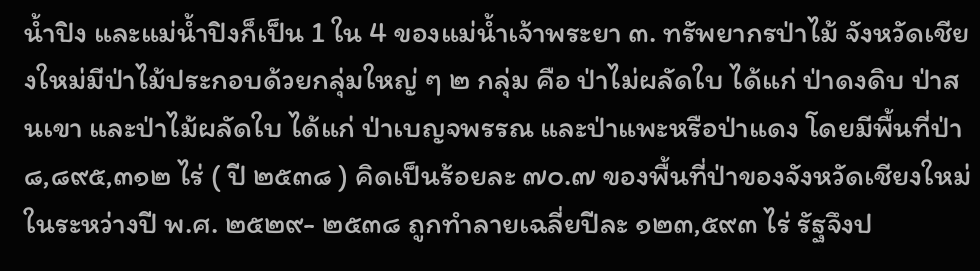น้ำปิง และแม่น้ำปิงก็เป็น 1 ใน 4 ของแม่น้ำเจ้าพระยา ๓. ทรัพยากรป่าไม้ จังหวัดเชียงใหม่มีป่าไม้ประกอบด้วยกลุ่มใหญ่ ๆ ๒ กลุ่ม คือ ป่าไม่ผลัดใบ ได้แก่ ป่าดงดิบ ป่าสนเขา และป่าไม้ผลัดใบ ได้แก่ ป่าเบญจพรรณ และป่าแพะหรือป่าแดง โดยมีพื้นที่ป่า ๘,๘๙๕,๓๑๒ ไร่ ( ปี ๒๕๓๘ ) คิดเป็นร้อยละ ๗๐.๗ ของพื้นที่ป่าของจังหวัดเชียงใหม่ ในระหว่างปี พ.ศ. ๒๕๒๙- ๒๕๓๘ ถูกทำลายเฉลี่ยปีละ ๑๒๓,๕๙๓ ไร่ รัฐจึงป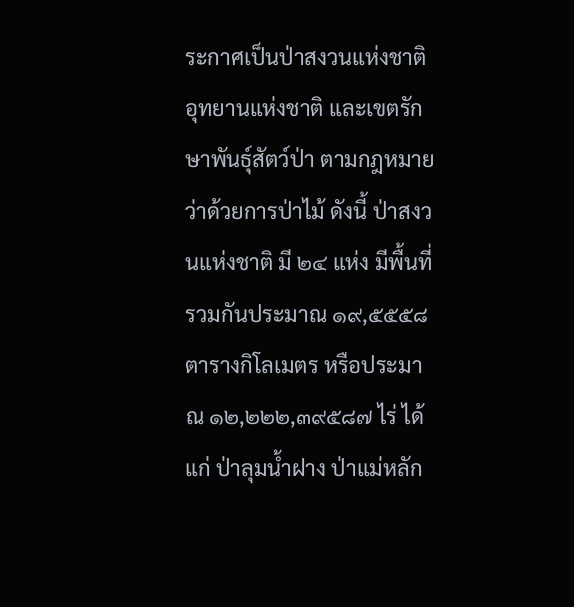ระกาศเป็นป่าสงวนแห่งชาติ อุทยานแห่งชาติ และเขตรักษาพันธุ์สัตว์ป่า ตามกฎหมายว่าด้วยการป่าไม้ ดังนี้ ป่าสงวนแห่งชาติ มี ๒๔ แห่ง มีพื้นที่รวมกันประมาณ ๑๙,๕๕๕๘ ตารางกิโลเมตร หรือประมาณ ๑๒,๒๒๒,๓๙๕๘๗ ไร่ ได้แก่ ป่าลุมน้ำฝาง ป่าแม่หลัก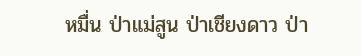หมื่น ป่าแม่สูน ป่าเชียงดาว ป่า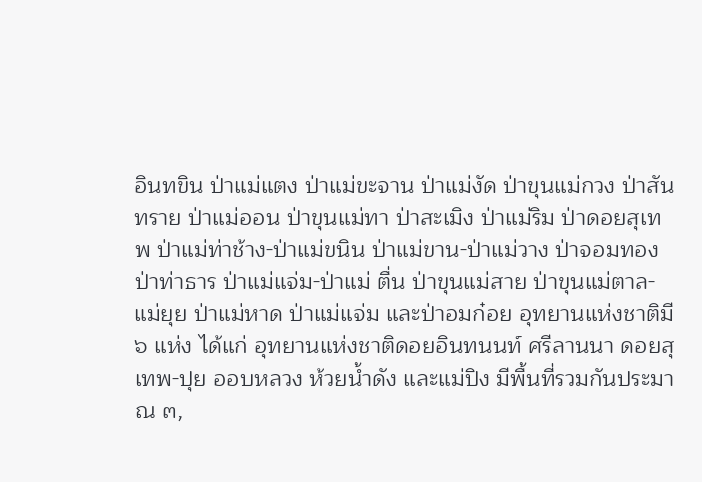อินทขิน ป่าแม่แตง ป่าแม่ขะจาน ป่าแม่งัด ป่าขุนแม่กวง ป่าสันทราย ป่าแม่ออน ป่าขุนแม่ทา ป่าสะเมิง ป่าแม่ริม ป่าดอยสุเทพ ป่าแม่ท่าช้าง-ป่าแม่ขนิน ป่าแม่ขาน-ป่าแม่วาง ป่าจอมทอง ป่าท่าธาร ป่าแม่แจ่ม-ป่าแม่ ตื่น ป่าขุนแม่สาย ป่าขุนแม่ตาล-แม่ยุย ป่าแม่หาด ป่าแม่แจ่ม และป่าอมก๋อย อุทยานแห่งชาติมี ๖ แห่ง ได้แก่ อุทยานแห่งชาติดอยอินทนนท์ ศรีลานนา ดอยสุเทพ-ปุย ออบหลวง ห้วยน้ำดัง และแม่ปิง มีพื้นที่รวมกันประมาณ ๓,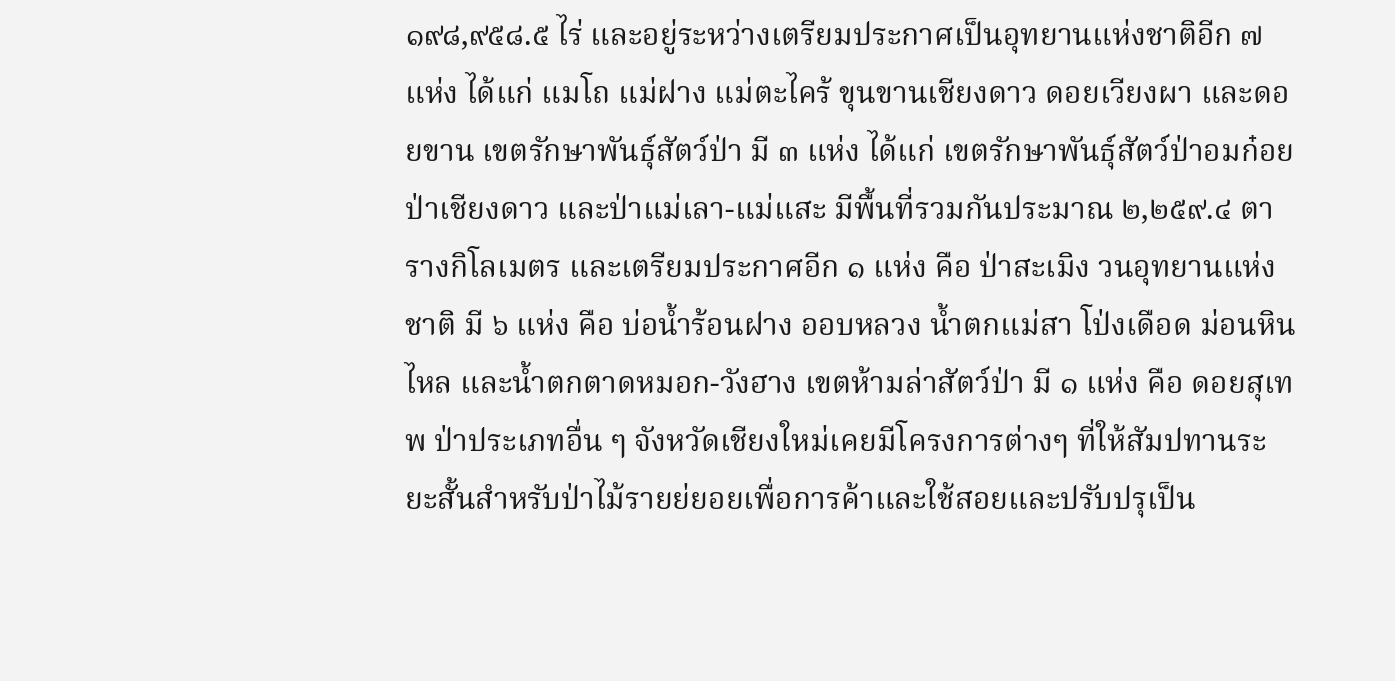๑๙๘,๙๕๘.๕ ไร่ และอยู่ระหว่างเตรียมประกาศเป็นอุทยานแห่งชาติอีก ๗ แห่ง ได้แก่ แมโถ แม่ฝาง แม่ตะไคร้ ขุนขานเชียงดาว ดอยเวียงผา และดอยขาน เขตรักษาพันธุ์สัตว์ป่า มี ๓ แห่ง ได้แก่ เขตรักษาพันธุ์สัตว์ป่าอมก๋อย ป่าเชียงดาว และป่าแม่เลา-แม่แสะ มีพื้นที่รวมกันประมาณ ๒,๒๕๙.๔ ตารางกิโลเมตร และเตรียมประกาศอีก ๑ แห่ง คือ ป่าสะเมิง วนอุทยานแห่งชาติ มี ๖ แห่ง คือ บ่อน้ำร้อนฝาง ออบหลวง น้ำตกแม่สา โป่งเดือด ม่อนหินไหล และน้ำตกตาดหมอก-วังฮาง เขตห้ามล่าสัตว์ป่า มี ๑ แห่ง คือ ดอยสุเทพ ป่าประเภทอื่น ๆ จังหวัดเชียงใหม่เคยมีโครงการต่างๆ ที่ให้สัมปทานระยะสั้นสำหรับป่าไม้รายย่ยอยเพื่อการค้าและใช้สอยและปรับปรุเป็น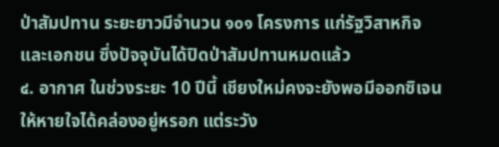ป่าสัมปทาน ระยะยาวมีจำนวน ๑๐๑ โครงการ แก่รัฐวิสาหกิจและเอกชน ซึ่งปัจจุบันได้ปิดป่าสัมปทานหมดแล้ว
๔. อากาศ ในช่วงระยะ 10 ปีนี้ เชียงใหม่คงจะยังพอมีออกซิเจนให้หายใจได้คล่องอยู่หรอก แต่ระวัง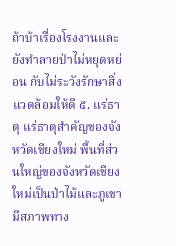ถ้าบ้าเรื่องโรงงานและยังทำลายป่าไม่หยุดหย่อน กับไม่ระวังรักษาสิ่งแวดล้อมให้ดี ๕. แร่ธาตุ แร่ธาตุสำคัญของจังหวัดเชียงใหม่ พื้นที่ส่วนใหญ่ของจังหวัดเชียงใหม่เป็นป่าไม้และภูเขา มีสภาพทาง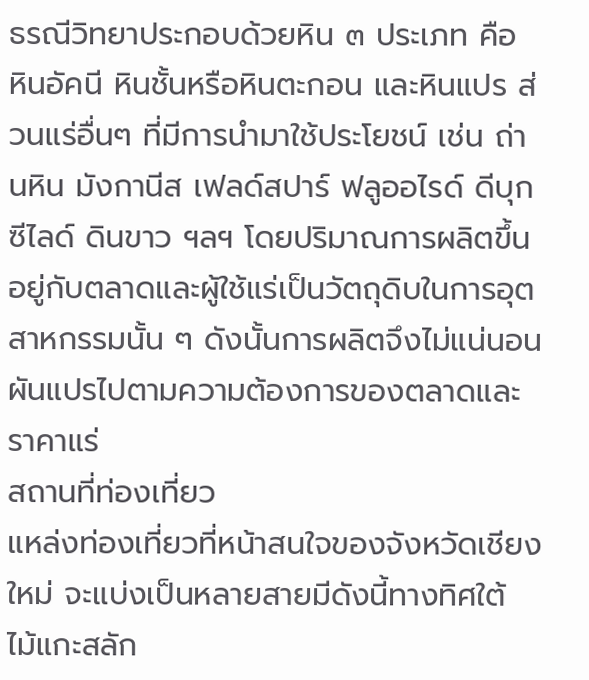ธรณีวิทยาประกอบด้วยหิน ๓ ประเภท คือ หินอัคนี หินชั้นหรือหินตะกอน และหินแปร ส่วนแร่อื่นๆ ที่มีการนำมาใช้ประโยชน์ เช่น ถ่านหิน มังกานีส เฟลด์สปาร์ ฟลูออไรด์ ดีบุก ซีไลด์ ดินขาว ฯลฯ โดยปริมาณการผลิตขึ้นอยู่กับตลาดและผู้ใช้แร่เป็นวัตถุดิบในการอุตสาหกรรมนั้น ๆ ดังนั้นการผลิตจึงไม่แน่นอน ผันแปรไปตามความต้องการของตลาดและราคาแร่
สถานที่ท่องเที่ยว
แหล่งท่องเที่ยวที่หน้าสนใจของจังหวัดเชียงใหม่ จะแบ่งเป็นหลายสายมีดังนี้ทางทิศใต้ ไม้แกะสลัก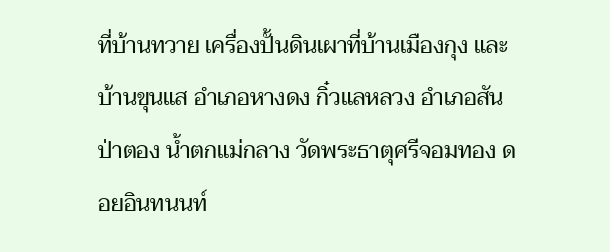ที่บ้านทวาย เครื่องปั้นดินเผาที่บ้านเมืองกุง และบ้านขุนแส อำเภอหางดง กิ๋วแลหลวง อำเภอสันป่าตอง น้ำตกแม่กลาง วัดพระธาตุศรีจอมทอง ดอยอินทนนท์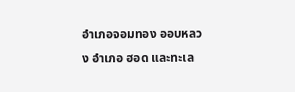อำเภอจอมทอง ออบหลวง อำเภอ ฮอด และทะเล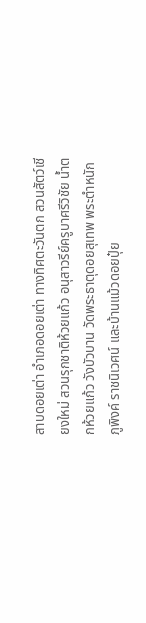สาบดอยเต่า อำเภอดอยเต่า ทางทิศตะวันตก สวนสัตว์เชียงใหม่ สวนรุกชาติห้วยแก้ว อนุสาวรีย์ครูบาศรีวิชัย น้ำตกห้วยแก้ว วังบัวบาน วัดพระธาตุดอยสุเทพ พระตำหนักภูพิงค์ ราชนิเวศน์ และบ้านแม้วดอยปุ๋ย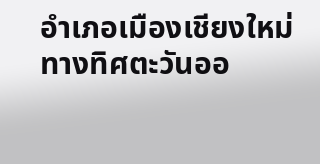อำเภอเมืองเชียงใหม่ ทางทิศตะวันออ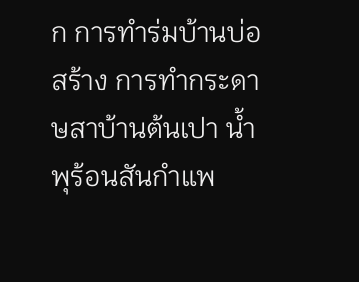ก การทำร่มบ้านบ่อสร้าง การทำกระดาษสาบ้านต้นเปา น้ำพุร้อนสันกำแพ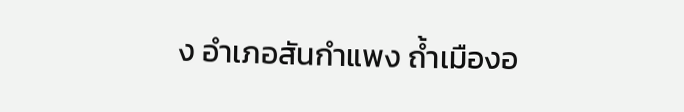ง อำเภอสันกำแพง ถ้ำเมืองอ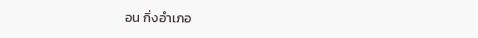อน กิ่งอำเภอ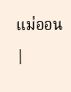แม่ออน
|